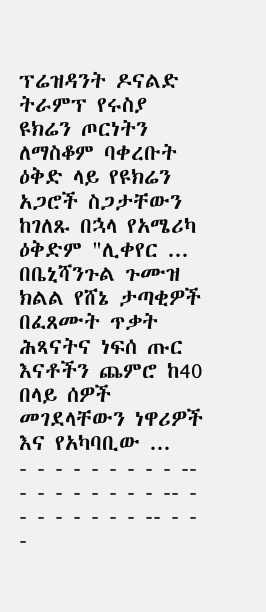ፕሬዝዳንት ዶናልድ ትራምፕ የሩስያ ዩክሬን ጦርነትን ለማስቆም ባቀረቡት ዕቅድ ላይ የዩክሬን አጋሮች ስጋታቸውን ከገለጹ በኋላ የአሜሪካ ዕቅድም "ሊቀየር ...
በቤኒሻንጉል ጉሙዝ ክልል የሸኔ ታጣቂዎች በፈጸሙት ጥቃት ሕጻናትና ነፍሰ ጡር እናቶችን ጨምሮ ከ40 በላይ ሰዎች መገደላቸውን ነዋሪዎች እና የአካባቢው ...
- - - - - - - - - -- - - - - - - - - -- - - - - - - - - -- - - -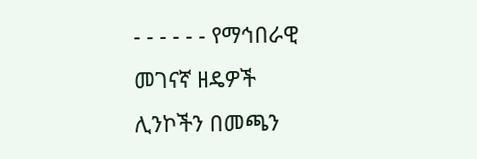- - - - - - የማኅበራዊ መገናኛ ዘዴዎች ሊንኮችን በመጫን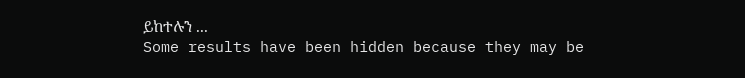ይከተሉን ...
Some results have been hidden because they may be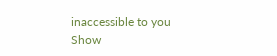inaccessible to you
Show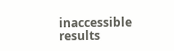inaccessible results